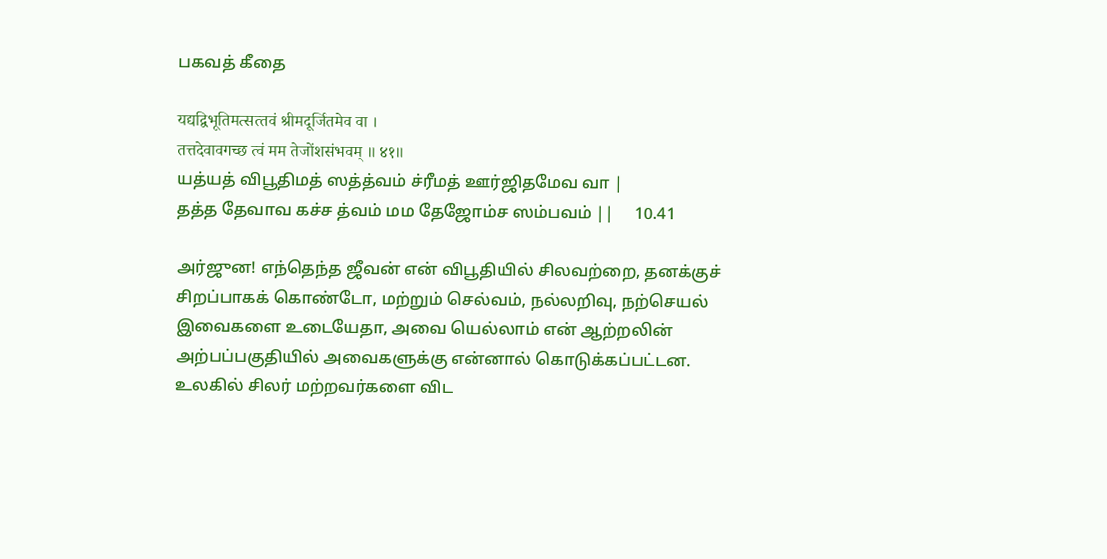பகவத் கீதை

यद्यद्विभूतिमत्सत्‍तवं श्रीमदूर्जितमेव वा ।
तत्तदेवावगच्छ त्वं मम तेजोंशसंभवम् ॥ ४१॥
யத்யத் விபூதிமத் ஸத்த்வம் ச்ரீமத் ஊர்ஜிதமேவ வா |
தத்த தேவாவ கச்ச த்வம் மம தேஜோம்ச ஸம்பவம் ||     10.41

அர்ஜுன! எந்தெந்த ஜீவன் என் விபூதியில் சிலவற்றை, தனக்குச் சிறப்பாகக் கொண்டோ, மற்றும் செல்வம், நல்லறிவு, நற்செயல் இவைகளை உடையேதா, அவை யெல்லாம் என் ஆற்றலின் அற்பப்பகுதியில் அவைகளுக்கு என்னால் கொடுக்கப்பட்டன. உலகில் சிலர் மற்றவர்களை விட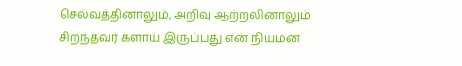செல்வத்தினாலும், அறிவு ஆற்றலினாலும் சிறந்தவர் களாய் இருப்பது என் நியமன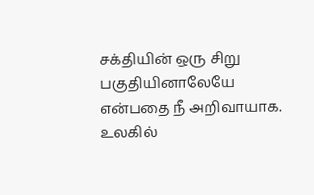சக்தியின் ஒரு சிறு பகுதியினாலேயே என்பதை நீ அறிவாயாக. உலகில்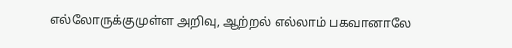எல்லோருக்குமுள்ள அறிவு, ஆற்றல் எல்லாம் பகவானாலே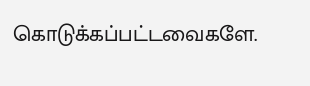கொடுக்கப்பட்டவைகளே.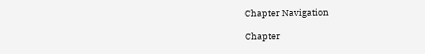Chapter Navigation

Chapter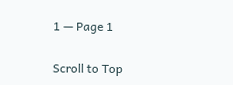1 — Page 1

Scroll to Top